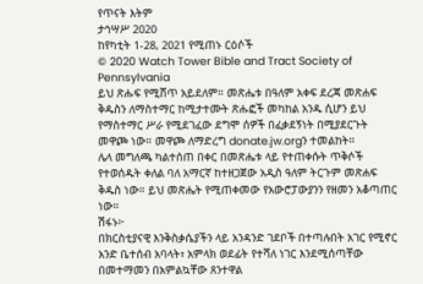የጥናት እትም
ታኅሣሥ 2020
ከየካቲት 1-28, 2021 የሚጠኑ ርዕሶች
© 2020 Watch Tower Bible and Tract Society of Pennsylvania
ይህ ጽሑፍ የሚሸጥ አይደለም። መጽሔቱ በዓለም አቀፍ ደረጃ መጽሐፍ ቅዱስን ለማስተማር ከሚታተሙት ጽሑፎች መካከል አንዱ ሲሆን ይህ የማስተማር ሥራ የሚደገፈው ደግሞ ሰዎች በፈቃደኝነት በሚያደርጉት መዋጮ ነው። መዋጮ ለማድረግ donate.jw.orgን ተመልከት።
ሌላ መግለጫ ካልተሰጠ በቀር በመጽሔቱ ላይ የተጠቀሱት ጥቅሶች የተወሰዱት ቀለል ባለ አማርኛ ከተዘጋጀው አዲስ ዓለም ትርጉም መጽሐፍ ቅዱስ ነው። ይህ መጽሔት የሚጠቀመው የአውሮፓውያንን የዘመን አቆጣጠር ነው።
ሽፋኑ፦
በክርስቲያናዊ እንቅስቃሴያችን ላይ አንዳንድ ገደቦች በተጣሉበት አገር የሚኖር አንድ ቤተሰብ አባላት፣ አምላክ ወደፊት የተሻለ ነገር እንደሚሰጣቸው በመተማመን በአምልኳቸው ጸንተዋል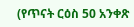(የጥናት ርዕስ 50 አንቀጽ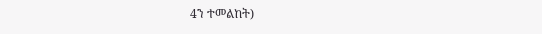4ን ተመልከት)